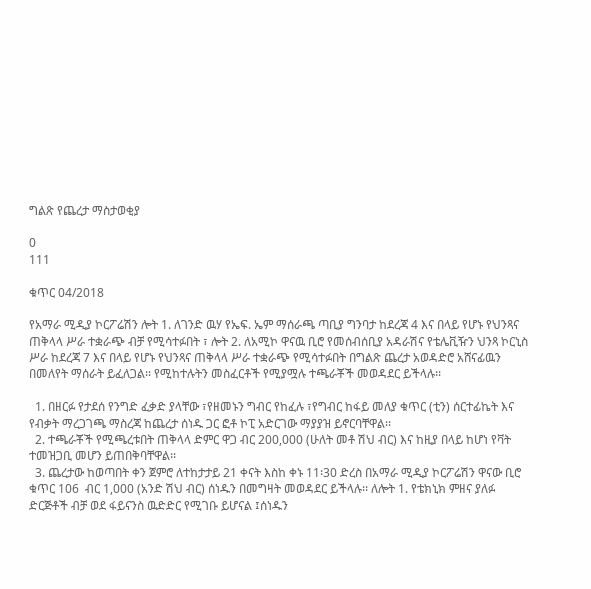ግልጽ የጨረታ ማስታወቂያ

0
111

ቁጥር 04/2018

የአማራ ሚዲያ ኮርፖሬሽን ሎት 1. ለገንድ ዉሃ የኤፍ. ኤም ማሰራጫ ጣቢያ ግንባታ ከደረጃ 4 እና በላይ የሆኑ የህንጻና ጠቅላላ ሥራ ተቋራጭ ብቻ የሚሳተፉበት ፣ ሎት 2. ለአሚኮ ዋናዉ ቢሮ የመሰብሰቢያ አዳራሽና የቴሌቪዥን ህንጻ ኮርኒስ ሥራ ከደረጃ 7 እና በላይ የሆኑ የህንጻና ጠቅላላ ሥራ ተቋራጭ የሚሳተፉበት በግልጽ ጨረታ አወዳድሮ አሸናፊዉን በመለየት ማሰራት ይፈለጋል፡፡ የሚከተሉትን መስፈርቶች የሚያሟሉ ተጫራቾች መወዳደር ይችላሉ፡፡

  1. በዘርፉ የታደሰ የንግድ ፈቃድ ያላቸው ፣የዘመኑን ግብር የከፈሉ ፣የግብር ከፋይ መለያ ቁጥር (ቲን) ሰርተፊኬት እና የብቃት ማረጋገጫ ማስረጃ ከጨረታ ሰነዱ ጋር ፎቶ ኮፒ አድርገው ማያያዝ ይኖርባቸዋል፡፡
  2. ተጫራቾች የሚጫረቱበት ጠቅላላ ድምር ዋጋ ብር 200,000 (ሁለት መቶ ሽህ ብር) እና ከዚያ በላይ ከሆነ የቫት ተመዝጋቢ መሆን ይጠበቅባቸዋል፡፡
  3. ጨረታው ከወጣበት ቀን ጀምሮ ለተከታታይ 21 ቀናት እስከ ቀኑ 11፡30 ድረስ በአማራ ሚዲያ ኮርፖሬሽን ዋናው ቢሮ ቁጥር 106  ብር 1,000 (አንድ ሽህ ብር) ሰነዱን በመግዛት መወዳደር ይችላሉ፡፡ ለሎት 1. የቴክኒክ ምዘና ያለፉ ድርጅቶች ብቻ ወደ ፋይናንስ ዉድድር የሚገቡ ይሆናል ፤ሰነዱን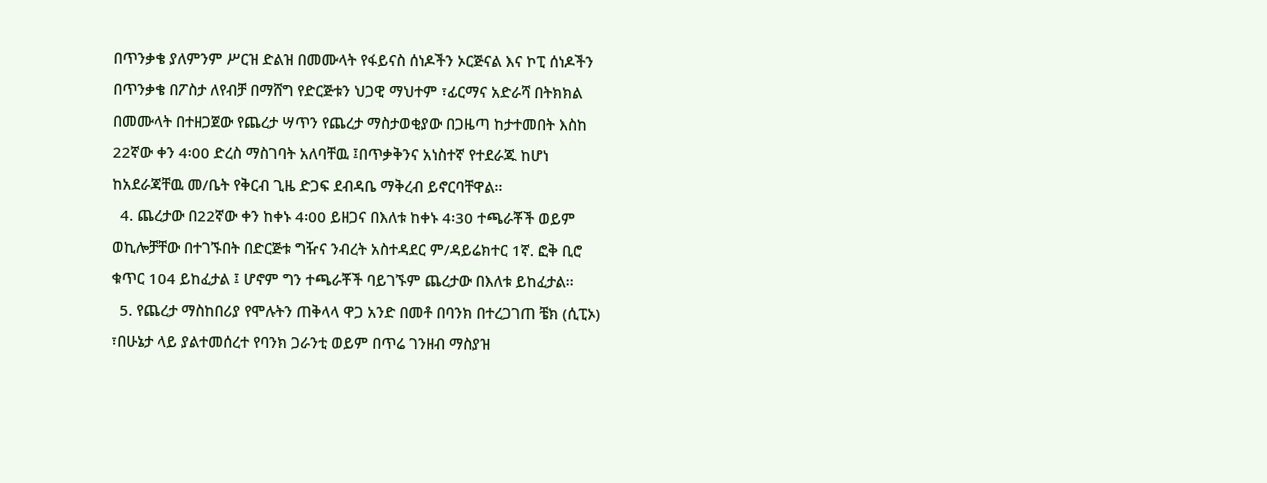በጥንቃቄ ያለምንም ሥርዝ ድልዝ በመሙላት የፋይናስ ሰነዶችን ኦርጅናል እና ኮፒ ሰነዶችን በጥንቃቄ በፖስታ ለየብቻ በማሸግ የድርጅቱን ህጋዊ ማህተም ፣ፊርማና አድራሻ በትክክል በመሙላት በተዘጋጀው የጨረታ ሣጥን የጨረታ ማስታወቂያው በጋዜጣ ከታተመበት እስከ 22ኛው ቀን 4፡00 ድረስ ማስገባት አለባቸዉ ፤በጥቃቅንና አነስተኛ የተደራጁ ከሆነ ከአደራጃቸዉ መ/ቤት የቅርብ ጊዜ ድጋፍ ደብዳቤ ማቅረብ ይኖርባቸዋል፡፡
  4. ጨረታው በ22ኛው ቀን ከቀኑ 4፡00 ይዘጋና በእለቱ ከቀኑ 4፡30 ተጫራቾች ወይም ወኪሎቻቸው በተገኙበት በድርጅቱ ግዥና ንብረት አስተዳደር ም/ዳይሬክተር 1ኛ. ፎቅ ቢሮ ቁጥር 104 ይከፈታል ፤ ሆኖም ግን ተጫራቾች ባይገኙም ጨረታው በእለቱ ይከፈታል፡፡
  5. የጨረታ ማስከበሪያ የሞሉትን ጠቅላላ ዋጋ አንድ በመቶ በባንክ በተረጋገጠ ቼክ (ሲፒኦ) ፣በሁኔታ ላይ ያልተመሰረተ የባንክ ጋራንቲ ወይም በጥሬ ገንዘብ ማስያዝ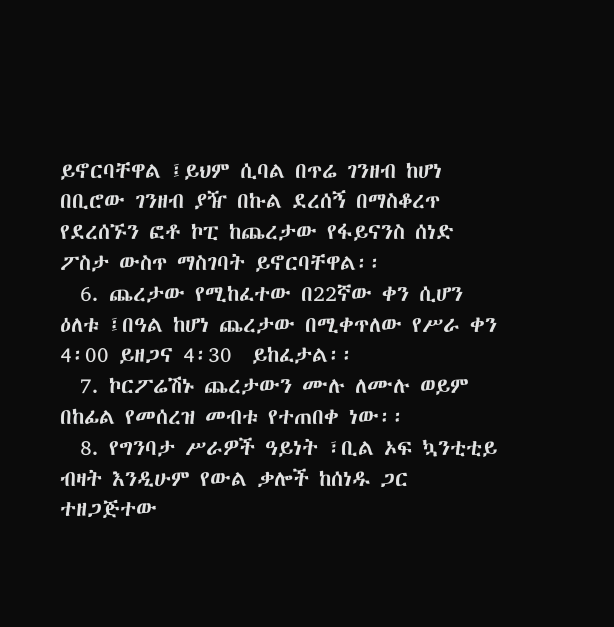ይኖርባቸዋል ፤ይህም ሲባል በጥሬ ገንዘብ ከሆነ በቢሮው ገንዘብ ያዥ በኩል ደረሰኝ በማስቆረጥ የደረሰኙን ፎቶ ኮፒ ከጨረታው የፋይናንስ ሰነድ ፖስታ ውስጥ ማስገባት ይኖርባቸዋል፡፡
  6. ጨረታው የሚከፈተው በ22ኛው ቀን ሲሆን ዕለቱ ፤በዓል ከሆነ ጨረታው በሚቀጥለው የሥራ ቀን 4፡00 ይዘጋና 4፡30  ይከፈታል፡፡
  7. ኮርፖሬሽኑ ጨረታውን ሙሉ ለሙሉ ወይም በከፊል የመሰረዝ መብቱ የተጠበቀ ነው፡፡
  8. የግንባታ ሥራዎች ዓይነት ፣ቢል ኦፍ ኳንቲቲይ ብዛት እንዲሁም የውል ቃሎች ከሰነዱ ጋር ተዘጋጅተው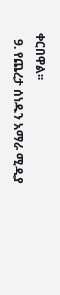ቀርበዋል፡፡
  9. የጨረታ ሰነዱን አማራ ሚዲያ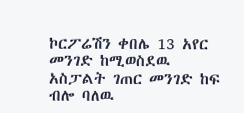ኮርፖሬሽን ቀበሌ 13 አየር መንገድ ከሚወስደዉ አስፓልት ገጠር መንገድ ከፍ ብሎ ባለዉ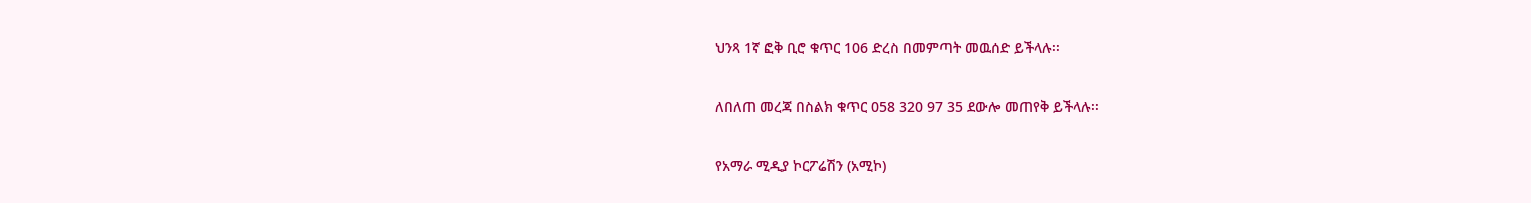ህንጻ 1ኛ ፎቅ ቢሮ ቁጥር 106 ድረስ በመምጣት መዉሰድ ይችላሉ፡፡

ለበለጠ መረጃ በስልክ ቁጥር 058 320 97 35 ደውሎ መጠየቅ ይችላሉ፡፡

የአማራ ሚዲያ ኮርፖሬሽን (አሚኮ)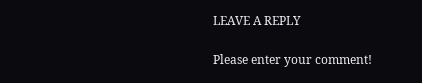LEAVE A REPLY

Please enter your comment!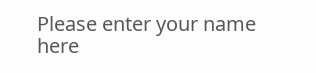Please enter your name here